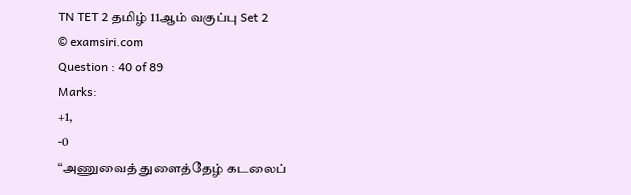TN TET 2 தமிழ் 11ஆம் வகுப்பு Set 2
© examsiri.com
Question : 40 of 89
Marks:
+1,
-0
“அணுவைத் துளைத்தேழ் கடலைப்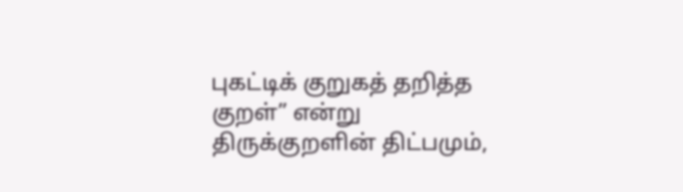புகட்டிக் குறுகத் தறித்த குறள்” என்று திருக்குறளின் திட்பமும்,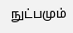நுட்பமும்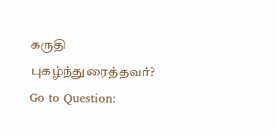கருதி புகழ்ந்துரைத்தவர்?
Go to Question: